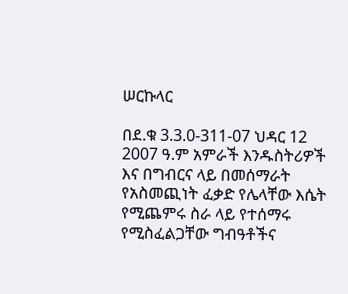ሠርኩላር

በደ.ቁ 3.3.0-311-07 ህዳር 12 2007 ዓ.ም አምራች እንዱስትሪዎች እና በግብርና ላይ በመሰማራት የአስመጪነት ፈቃድ የሌላቸው እሴት የሚጨምሩ ስራ ላይ የተሰማሩ የሚስፈልጋቸው ግብዓቶችና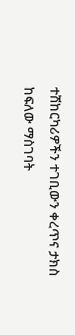ተሽከርካሪዎችን ተገቢውን ቀረጥና ታክስ ከፍለው ማስገባት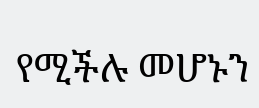የሚችሉ መሆኑን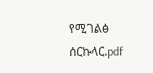የሚገልፅ ሰርኩላር.pdf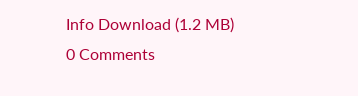Info Download (1.2 MB)
0 Comments